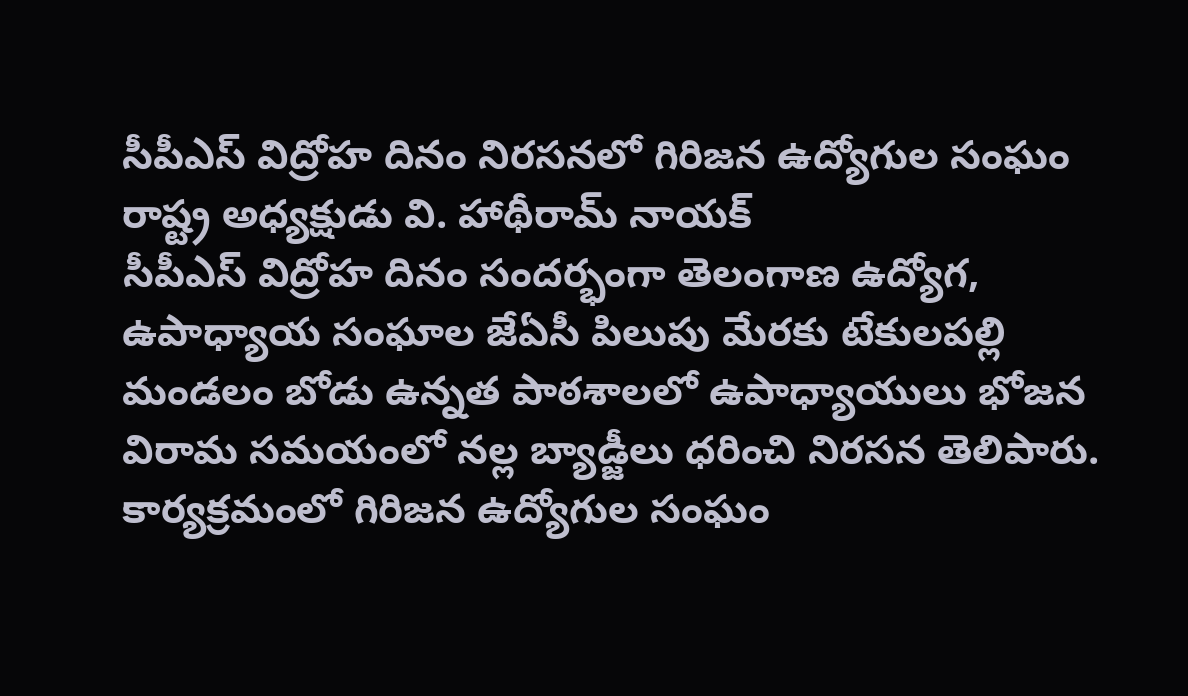సీపీఎస్ విద్రోహ దినం నిరసనలో గిరిజన ఉద్యోగుల సంఘం రాష్ట్ర అధ్యక్షుడు వి. హాథీరామ్ నాయక్
సీపీఎస్ విద్రోహ దినం సందర్భంగా తెలంగాణ ఉద్యోగ, ఉపాధ్యాయ సంఘాల జేఏసీ పిలుపు మేరకు టేకులపల్లి మండలం బోడు ఉన్నత పాఠశాలలో ఉపాధ్యాయులు భోజన విరామ సమయంలో నల్ల బ్యాడ్జీలు ధరించి నిరసన తెలిపారు. కార్యక్రమంలో గిరిజన ఉద్యోగుల సంఘం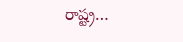రాష్ట్ర…